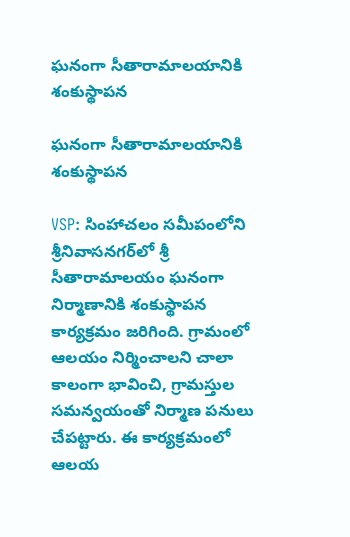ఘనంగా సీతారామాలయానికి శంకుస్థాపన

ఘనంగా సీతారామాలయానికి శంకుస్థాపన

VSP: సింహాచ‌లం సమీపంలోని శ్రీనివాసనగర్‌లో శ్రీ సీతారామాలయం ఘనంగా నిర్మాణానికి శంకుస్థాపన కార్యక్రమం జరిగింది. గ్రామంలో ఆలయం నిర్మించాలని చాలా కాలంగా భావించి, గ్రామస్తుల సమన్వయంతో నిర్మాణ పనులు చేపట్టారు. ఈ కార్యక్రమంలో ఆలయ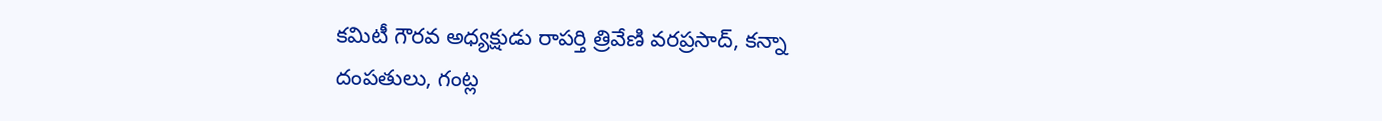కమిటీ గౌరవ అధ్యక్షుడు రాపర్తి త్రివేణి వరప్రసాద్, కన్నా దంపతులు, గంట్ల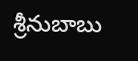శ్రీ‌నుబాబు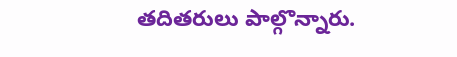తదితరులు పాల్గొన్నారు.